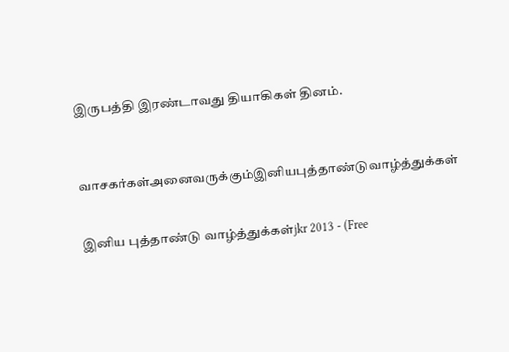இருபத்தி இரண்டாவது தியாகிகள் தினம்.



வாசகர்கள்அனைவருக்கும்இனியபுத்தாண்டுவாழ்த்துக்கள்


இனிய புத்தாண்டு வாழ்த்துக்கள்jkr 2013 - (Free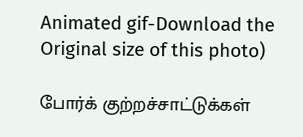Animated gif-Download the Original size of this photo)

போர்க் குற்றச்சாட்டுக்கள்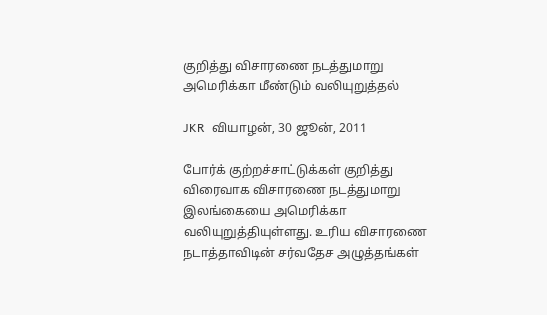குறித்து விசாரணை நடத்துமாறு அமெரிக்கா மீண்டும் வலியுறுத்தல்

JKR  வியாழன், 30 ஜூன், 2011

போர்க் குற்றச்சாட்டுக்கள் குறித்து விரைவாக விசாரணை நடத்துமாறு இலங்கையை அமெரிக்கா வலியுறுத்தியுள்ளது. உரிய விசாரணை நடாத்தாவிடின் சர்வதேச அழுத்தங்கள்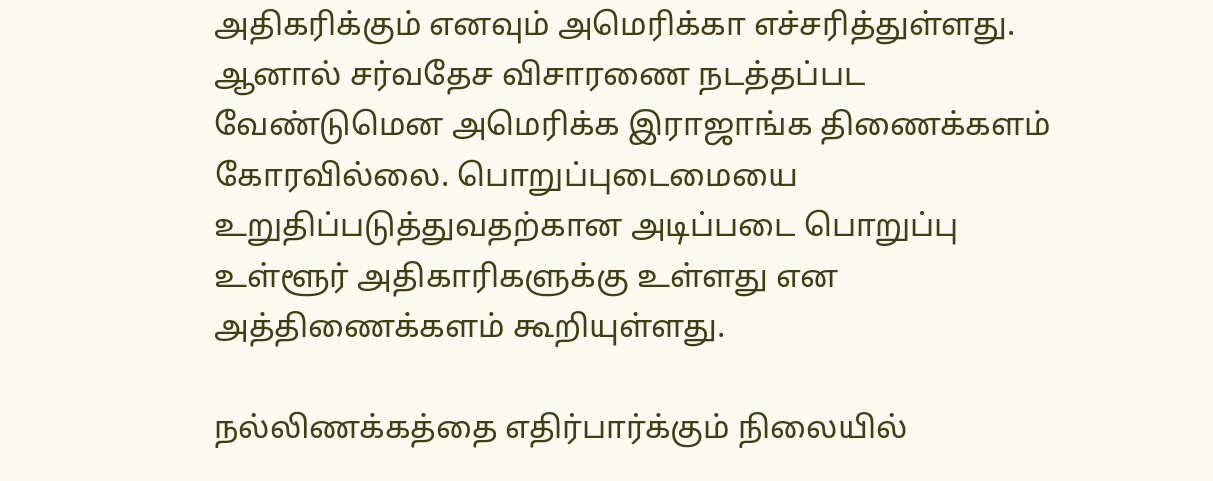அதிகரிக்கும் எனவும் அமெரிக்கா எச்சரித்துள்ளது. ஆனால் சர்வதேச விசாரணை நடத்தப்பட வேண்டுமென அமெரிக்க இராஜாங்க திணைக்களம் கோரவில்லை. பொறுப்புடைமையை உறுதிப்படுத்துவதற்கான அடிப்படை பொறுப்பு உள்ளூர் அதிகாரிகளுக்கு உள்ளது என அத்திணைக்களம் கூறியுள்ளது.

நல்லிணக்கத்தை எதிர்பார்க்கும் நிலையில்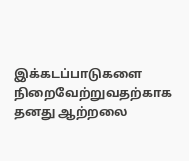இக்கடப்பாடுகளை நிறைவேற்றுவதற்காக தனது ஆற்றலை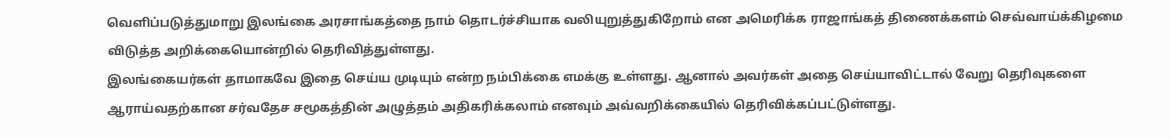வெளிப்படுத்துமாறு இலங்கை அரசாங்கத்தை நாம் தொடர்ச்சியாக வலியுறுத்துகிறோம் என அமெரிக்க ராஜாங்கத் திணைக்களம் செவ்வாய்க்கிழமை விடுத்த அறிக்கையொன்றில் தெரிவித்துள்ளது.
இலங்கையர்கள் தாமாகவே இதை செய்ய முடியும் என்ற நம்பிக்கை எமக்கு உள்ளது. ஆனால் அவர்கள் அதை செய்யாவிட்டால் வேறு தெரிவுகளை ஆராய்வதற்கான சர்வதேச சமூகத்தின் அழுத்தம் அதிகரிக்கலாம் எனவும் அவ்வறிக்கையில் தெரிவிக்கப்பட்டுள்ளது.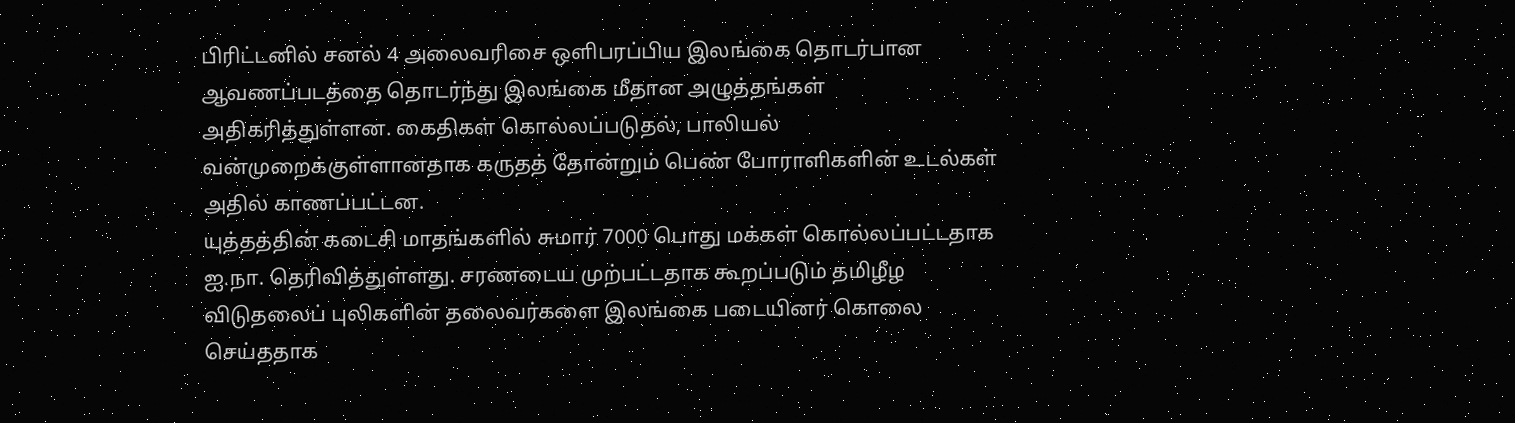பிரிட்டனில் சனல் 4 அலைவரிசை ஒளிபரப்பிய இலங்கை தொடர்பான ஆவணப்படத்தை தொடர்ந்து இலங்கை மீதான அழுத்தங்கள் அதிகரித்துள்ளன. கைதிகள் கொல்லப்படுதல், பாலியல் வன்முறைக்குள்ளானதாக கருதத் தோன்றும் பெண் போராளிகளின் உடல்கள் அதில் காணப்பட்டன.
யுத்தத்தின் கடைசி மாதங்களில் சுமார் 7000 பொது மக்கள் கொல்லப்பட்டதாக ஐ.நா. தெரிவித்துள்ளது. சரணடைய முற்பட்டதாக கூறப்படும் தமிழீழ விடுதலைப் புலிகளின் தலைவர்களை இலங்கை படையினர் கொலை செய்ததாக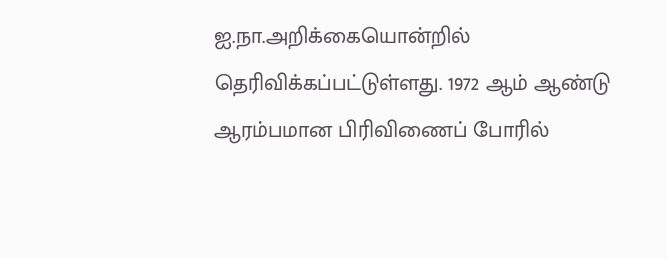ஐ.நா.அறிக்கையொன்றில் தெரிவிக்கப்பட்டுள்ளது. 1972 ஆம் ஆண்டு ஆரம்பமான பிரிவிணைப் போரில்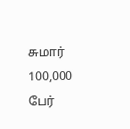சுமார் 100,000 பேர்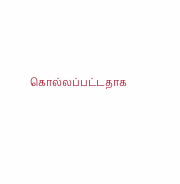கொல்லப்பட்டதாக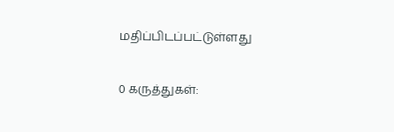மதிப்பிடப்பட்டுள்ளது

0 கருத்துகள்: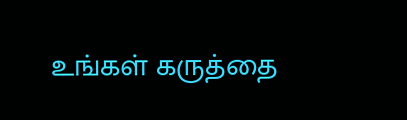உங்கள் கருத்தை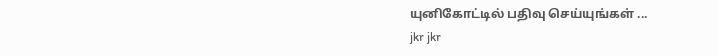யுனிகோட்டில் பதிவு செய்யுங்கள் ...
jkr jkr